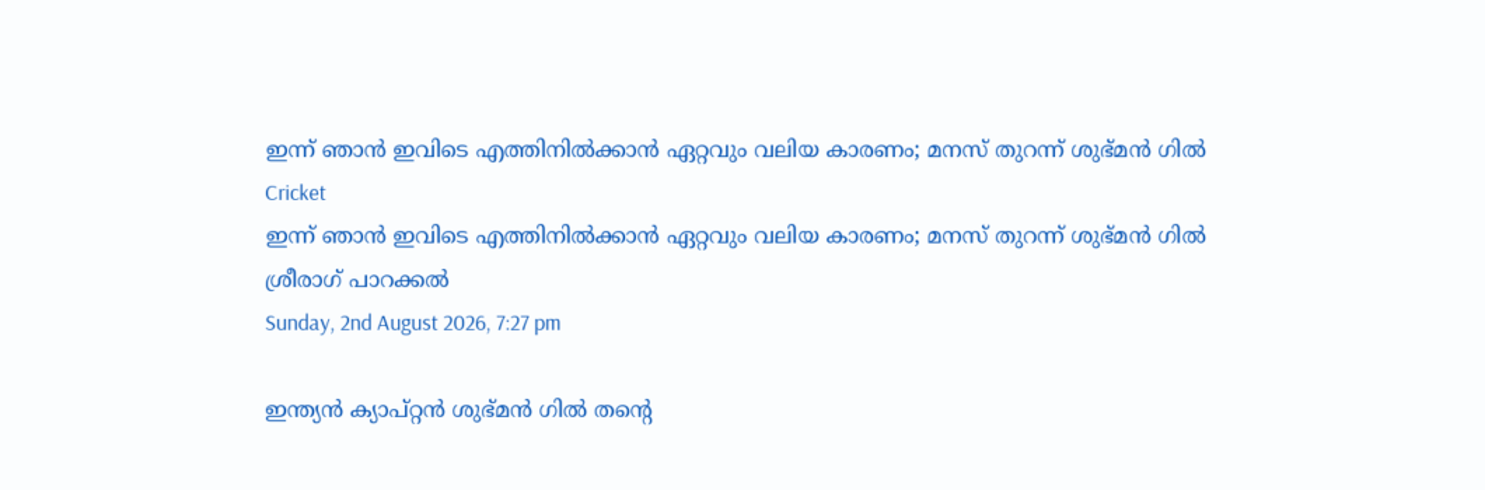ഇന്ന് ഞാന്‍ ഇവിടെ എത്തിനില്‍ക്കാന്‍ ഏറ്റവും വലിയ കാരണം; മനസ് തുറന്ന് ശുഭ്മന്‍ ഗില്‍
Cricket
ഇന്ന് ഞാന്‍ ഇവിടെ എത്തിനില്‍ക്കാന്‍ ഏറ്റവും വലിയ കാരണം; മനസ് തുറന്ന് ശുഭ്മന്‍ ഗില്‍
ശ്രീരാഗ് പാറക്കല്‍
Sunday, 2nd August 2026, 7:27 pm

ഇന്ത്യന്‍ ക്യാപ്റ്റന്‍ ശുഭ്മന്‍ ഗില്‍ തന്റെ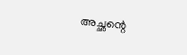അച്ഛന്റെ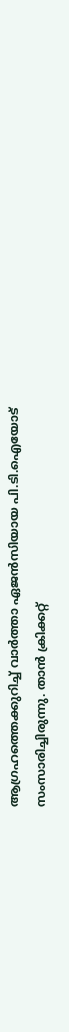ആഗ്രഹത്തെക്കുറിച്ച് വാര്‍ത്താ ഏജന്‍സിയായ പി.ടി.ഐയോട് സംസാരിച്ചിരുന്നു. താന്‍ ക്രിക്കറ്റ്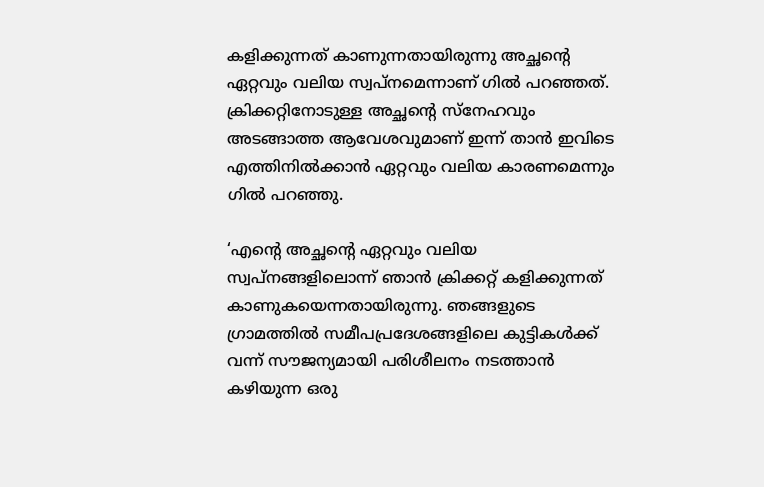കളിക്കുന്നത് കാണുന്നതായിരുന്നു അച്ഛന്റെ ഏറ്റവും വലിയ സ്വപ്‌നമെന്നാണ് ഗില്‍ പറഞ്ഞത്. ക്രിക്കറ്റിനോടുള്ള അച്ഛന്റെ സ്‌നേഹവും അടങ്ങാത്ത ആവേശവുമാണ് ഇന്ന് താന്‍ ഇവിടെ എത്തിനില്‍ക്കാന്‍ ഏറ്റവും വലിയ കാരണമെന്നും ഗില്‍ പറഞ്ഞു.

‘എന്റെ അച്ഛന്റെ ഏറ്റവും വലിയ സ്വപ്നങ്ങളിലൊന്ന് ഞാന്‍ ക്രിക്കറ്റ് കളിക്കുന്നത് കാണുകയെന്നതായിരുന്നു. ഞങ്ങളുടെ ഗ്രാമത്തില്‍ സമീപപ്രദേശങ്ങളിലെ കുട്ടികള്‍ക്ക് വന്ന് സൗജന്യമായി പരിശീലനം നടത്താന്‍ കഴിയുന്ന ഒരു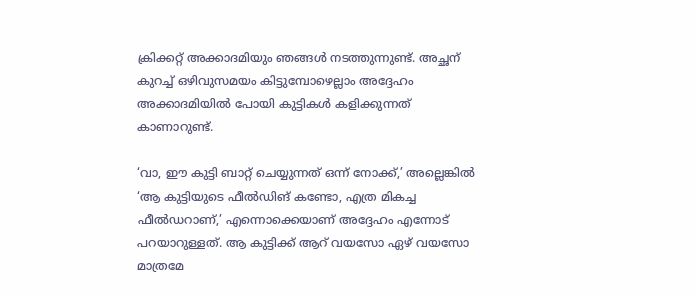ക്രിക്കറ്റ് അക്കാദമിയും ഞങ്ങള്‍ നടത്തുന്നുണ്ട്. അച്ഛന് കുറച്ച് ഒഴിവുസമയം കിട്ടുമ്പോഴെല്ലാം അദ്ദേഹം അക്കാദമിയില്‍ പോയി കുട്ടികള്‍ കളിക്കുന്നത് കാണാറുണ്ട്.

‘വാ, ഈ കുട്ടി ബാറ്റ് ചെയ്യുന്നത് ഒന്ന് നോക്ക്,’ അല്ലെങ്കില്‍ ‘ആ കുട്ടിയുടെ ഫീല്‍ഡിങ് കണ്ടോ, എത്ര മികച്ച ഫീല്‍ഡറാണ്,’ എന്നൊക്കെയാണ് അദ്ദേഹം എന്നോട് പറയാറുള്ളത്. ആ കുട്ടിക്ക് ആറ് വയസോ ഏഴ് വയസോ മാത്രമേ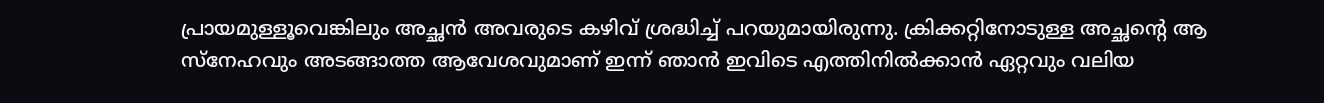പ്രായമുള്ളൂവെങ്കിലും അച്ഛന്‍ അവരുടെ കഴിവ് ശ്രദ്ധിച്ച് പറയുമായിരുന്നു. ക്രിക്കറ്റിനോടുള്ള അച്ഛന്റെ ആ സ്‌നേഹവും അടങ്ങാത്ത ആവേശവുമാണ് ഇന്ന് ഞാന്‍ ഇവിടെ എത്തിനില്‍ക്കാന്‍ ഏറ്റവും വലിയ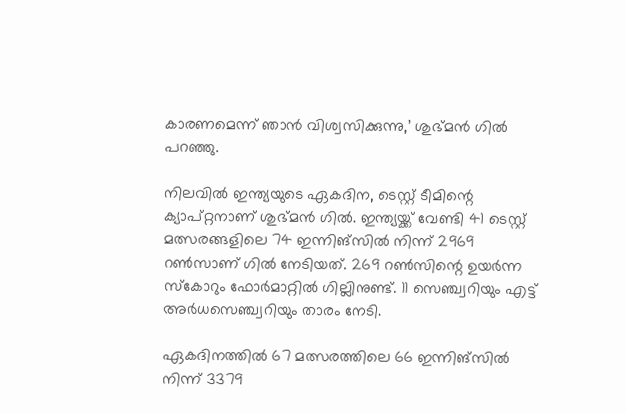കാരണമെന്ന് ഞാന്‍ വിശ്വസിക്കുന്നു,’ ശുഭ്മന്‍ ഗില്‍ പറഞ്ഞു.

നിലവില്‍ ഇന്ത്യയുടെ ഏകദിന, ടെസ്റ്റ് ടീമിന്റെ ക്യാപ്റ്റനാണ് ശുഭ്മന്‍ ഗില്‍. ഇന്ത്യയ്ക്ക് വേണ്ടി 41 ടെസ്റ്റ് മത്സരങ്ങളിലെ 74 ഇന്നിങ്‌സില്‍ നിന്ന് 2969 റണ്‍സാണ് ഗില്‍ നേടിയത്. 269 റണ്‍സിന്റെ ഉയര്‍ന്ന സ്‌കോറും ഫോര്‍മാറ്റില്‍ ഗില്ലിനുണ്ട്. 11 സെഞ്ച്വറിയും എട്ട് അര്‍ധസെഞ്ച്വറിയും താരം നേടി.

ഏകദിനത്തില്‍ 67 മത്സരത്തിലെ 66 ഇന്നിങ്‌സില്‍ നിന്ന് 3379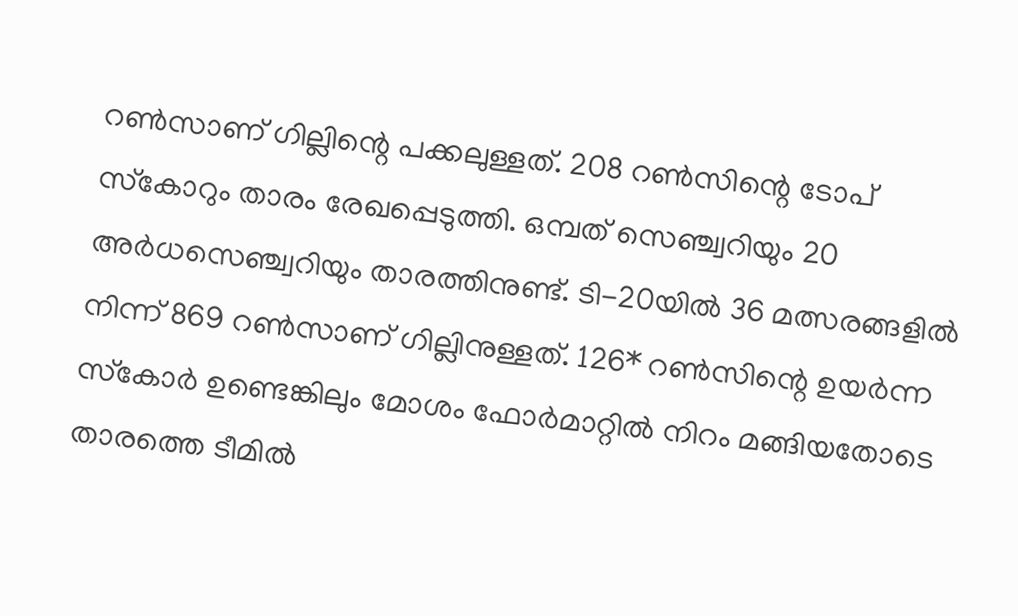റണ്‍സാണ് ഗില്ലിന്റെ പക്കലുള്ളത്. 208 റണ്‍സിന്റെ ടോപ് സ്‌കോറും താരം രേഖപ്പെടുത്തി. ഒമ്പത് സെഞ്ച്വറിയും 20 അര്‍ധസെഞ്ച്വറിയും താരത്തിനുണ്ട്. ടി-20യില്‍ 36 മത്സരങ്ങളില്‍ നിന്ന് 869 റണ്‍സാണ് ഗില്ലിനുള്ളത്. 126* റണ്‍സിന്റെ ഉയര്‍ന്ന സ്‌കോര്‍ ഉണ്ടെങ്കിലും മോശം ഫോര്‍മാറ്റില്‍ നിറം മങ്ങിയതോടെ താരത്തെ ടീമില്‍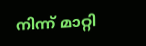നിന്ന് മാറ്റി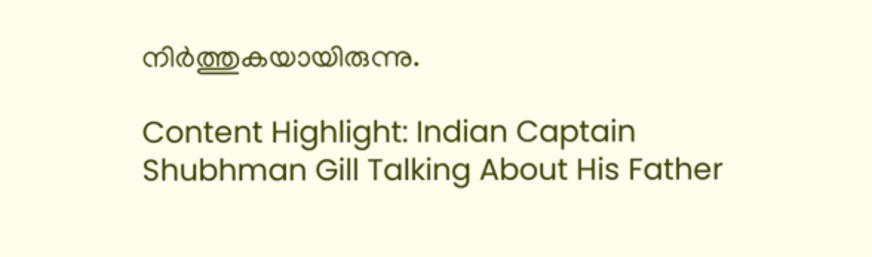നിര്‍ത്തുകയായിരുന്നു.

Content Highlight: Indian Captain Shubhman Gill Talking About His Father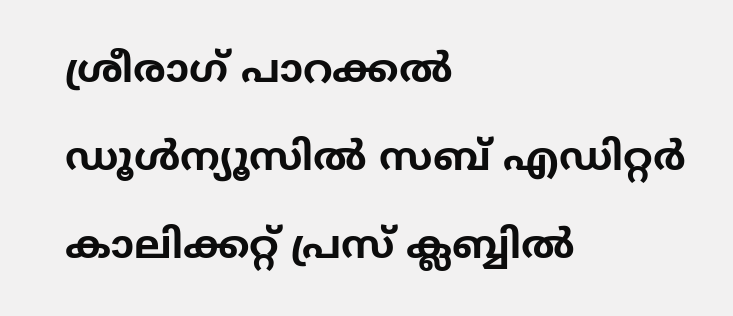ശ്രീരാഗ് പാറക്കല്‍
ഡൂള്‍ന്യൂസില്‍ സബ് എഡിറ്റര്‍ കാലിക്കറ്റ് പ്രസ് ക്ലബ്ബില്‍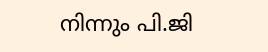നിന്നും പി.ജി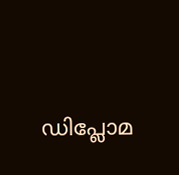ഡിപ്ലോമ